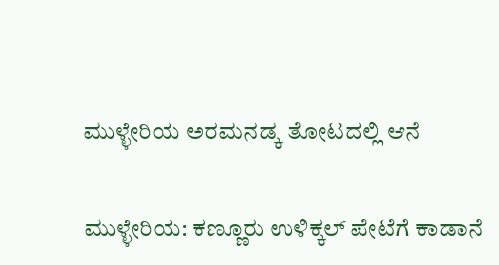ಮುಳ್ಳೇರಿಯ ಅರಮನಡ್ಕ ತೋಟದಲ್ಲಿ ಆನೆ

ಮುಳ್ಳೇರಿಯ: ಕಣ್ಣೂರು ಉಳಿಕ್ಕಲ್ ಪೇಟೆಗೆ ಕಾಡಾನೆ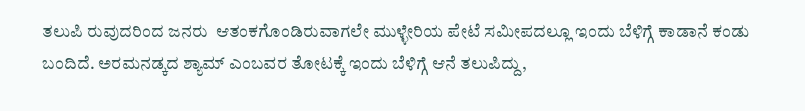ತಲುಪಿ ರುವುದರಿಂದ ಜನರು  ಆತಂಕಗೊಂಡಿರುವಾಗಲೇ ಮುಳ್ಳೇರಿಯ ಪೇಟೆ ಸಮೀಪದಲ್ಲೂ ಇಂದು ಬೆಳಿಗ್ಗೆ ಕಾಡಾನೆ ಕಂಡು ಬಂದಿದೆ. ಅರಮನಡ್ಕದ ಶ್ಯಾಮ್ ಎಂಬವರ ತೋಟಕ್ಕೆ ಇಂದು ಬೆಳಿಗ್ಗೆ ಆನೆ ತಲುಪಿದ್ದು,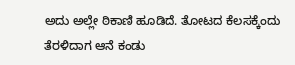ಅದು ಅಲ್ಲೇ ಠಿಕಾಣಿ ಹೂಡಿದೆ. ತೋಟದ ಕೆಲಸಕ್ಕೆಂದು ತೆರಳಿದಾಗ ಆನೆ ಕಂಡು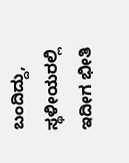ಬಂದಿದ್ದು, ಸ್ಥಳೀಯರಲ್ಲಿ ಇದೀಗ ಭೀತಿ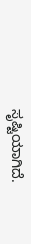ಸೃಷ್ಟಿಯಾಗಿದೆ.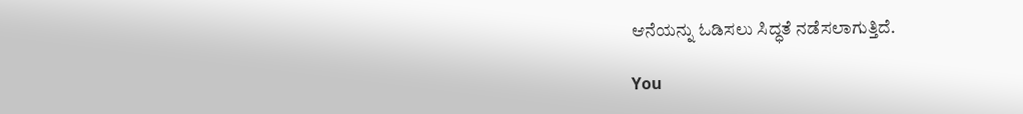ಆನೆಯನ್ನು ಓಡಿಸಲು ಸಿದ್ಧತೆ ನಡೆಸಲಾಗುತ್ತಿದೆ.

You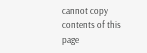cannot copy contents of this page